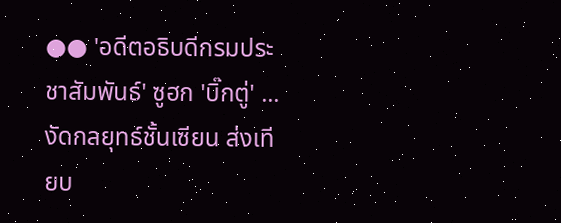●● 'อดีตอธิบดีกรมประชาสัมพันธ์' ซูฮก 'บิ๊กตู่' ...งัดกลยุทธ์ชั้นเซียน ส่งเทียบ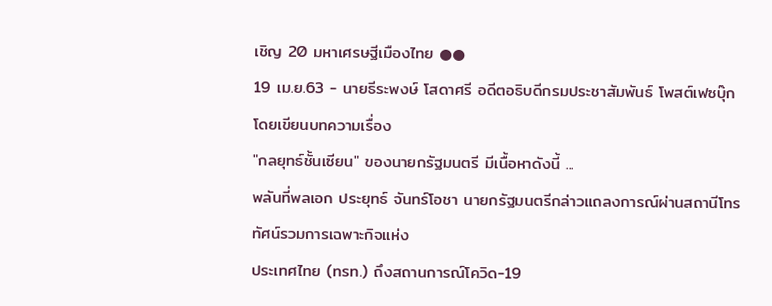เชิญ 20 มหาเศรษฐีเมืองไทย ●●
19 เม.ย.63 - นายธีระพงษ์ โสดาศรี อดีตอธิบดีกรมประชาสัมพันธ์ โพสต์เฟซบุ๊ก โดยเขียนบทความเรื่อง
"กลยุทธ์ชั้นเซียน" ของนายกรัฐมนตรี มีเนื้อหาดังนี้ ...
พลันที่พลเอก ประยุทธ์ จันทร์โอชา นายกรัฐมนตรีกล่าวแถลงการณ์ผ่านสถานีโทรทัศน์รวมการเฉพาะกิจแห่ง
ประเทศไทย (ทรท.) ถึงสถานการณ์โควิด-19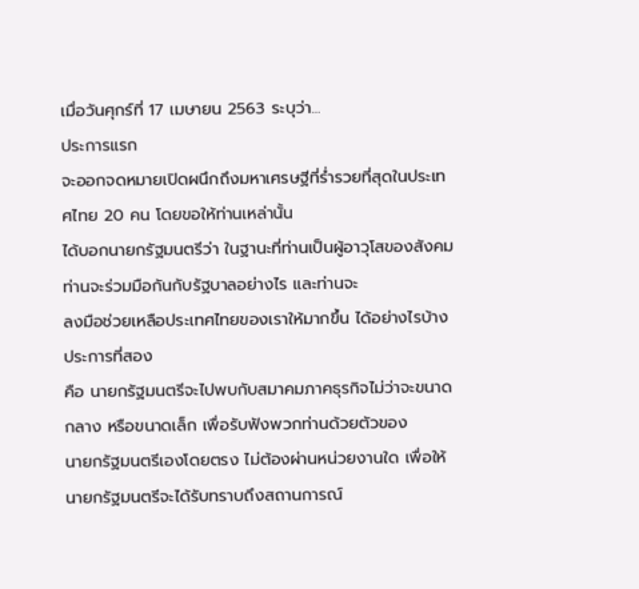เมื่อวันศุกร์ที่ 17 เมษายน 2563 ระบุว่า...
ประการแรก
จะออกจดหมายเปิดผนึกถึงมหาเศรษฐีที่ร่ำรวยที่สุดในประเทศไทย 20 คน โดยขอให้ท่านเหล่านั้น
ได้บอกนายกรัฐมนตรีว่า ในฐานะที่ท่านเป็นผู้อาวุโสของสังคม ท่านจะร่วมมือกันกับรัฐบาลอย่างไร และท่านจะ
ลงมือช่วยเหลือประเทศไทยของเราให้มากขึ้น ได้อย่างไรบ้าง
ประการที่สอง
คือ นายกรัฐมนตรีจะไปพบกับสมาคมภาคธุรกิจไม่ว่าจะขนาดกลาง หรือขนาดเล็ก เพื่อรับฟังพวกท่านด้วยตัวของ
นายกรัฐมนตรีเองโดยตรง ไม่ต้องผ่านหน่วยงานใด เพื่อให้นายกรัฐมนตรีจะได้รับทราบถึงสถานการณ์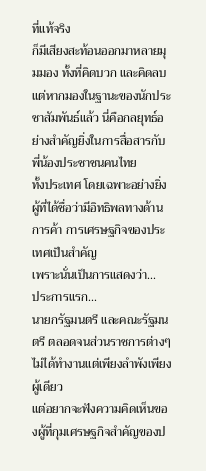ที่แท้จริง
ก็มีเสียงสะท้อนออกมาหลายมุมมอง ทั้งที่คิดบวก และคิดลบ
แต่หากมองในฐานะของนักประชาสัมพันธ์แล้ว นี่คือกลยุทธ์อย่างสำคัญยิ่งในการสื่อสารกับพี่น้องประชาชนคนไทย
ทั้งประเทศ โดยเฉพาะอย่างยิ่งผู้ที่ได้ชื่อว่ามีอิทธิพลทางด้านการค้า การเศรษฐกิจของประเทศเป็นสำคัญ
เพราะนั่นเป็นการแสดงว่า...
ประการแรก...
นายกรัฐมนตรี และคณะรัฐมนตรี ตลอดจนส่วนราชการต่างๆ ไม่ได้ทำงานแต่เพียงลำพังเพียงผู้เดียว
แต่อยากจะฟังความคิดเห็นของผู้ที่กุมเศรษฐกิจสำคัญของป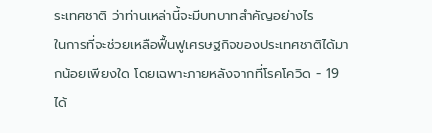ระเทศชาติ ว่าท่านเหล่านี้จะมีบทบาทสำคัญอย่างไร
ในการที่จะช่วยเหลือฟื้นฟูเศรษฐกิจของประเทศชาติได้มากน้อยเพียงใด โดยเฉพาะภายหลังจากที่โรคโควิด - 19
ได้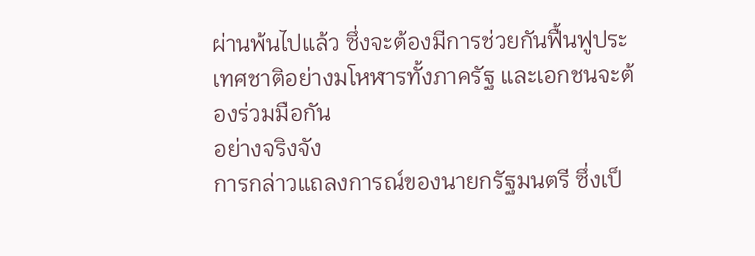ผ่านพ้นไปแล้ว ซึ่งจะต้องมีการช่วยกันฟื้นฟูประเทศชาติอย่างมโหฬารทั้งภาครัฐ และเอกชนจะต้องร่วมมือกัน
อย่างจริงจัง
การกล่าวแถลงการณ์ของนายกรัฐมนตรี ซึ่งเป็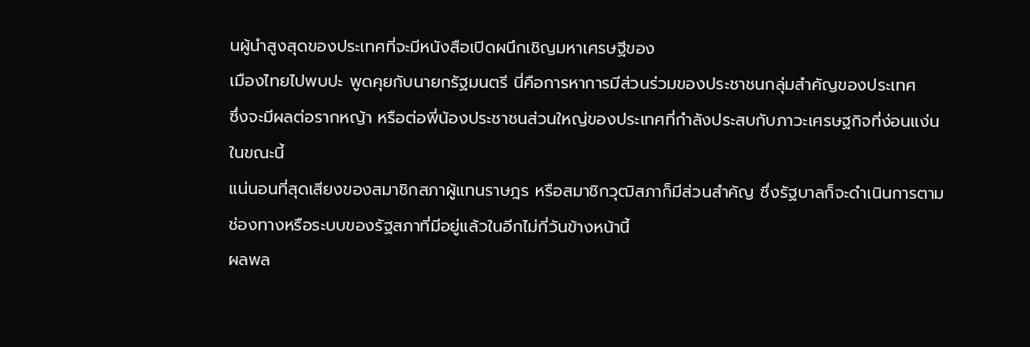นผู้นำสูงสุดของประเทศที่จะมีหนังสือเปิดผนึกเชิญมหาเศรษฐีของ
เมืองไทยไปพบปะ พูดคุยกับนายกรัฐมนตรี นี่คือการหาการมีส่วนร่วมของประชาชนกลุ่มสำคัญของประเทศ
ซึ่งจะมีผลต่อรากหญ้า หรือต่อพี่น้องประชาชนส่วนใหญ่ของประเทศที่กำลังประสบกับภาวะเศรษฐกิจที่ง่อนแง่น
ในขณะนี้
แน่นอนที่สุดเสียงของสมาชิกสภาผู้แทนราษฎร หรือสมาชิกวุฒิสภาก็มีส่วนสำคัญ ซึ่งรัฐบาลก็จะดำเนินการตาม
ช่องทางหรือระบบของรัฐสภาที่มีอยู่แล้วในอีกไม่กี่วันข้างหน้านี้
ผลพล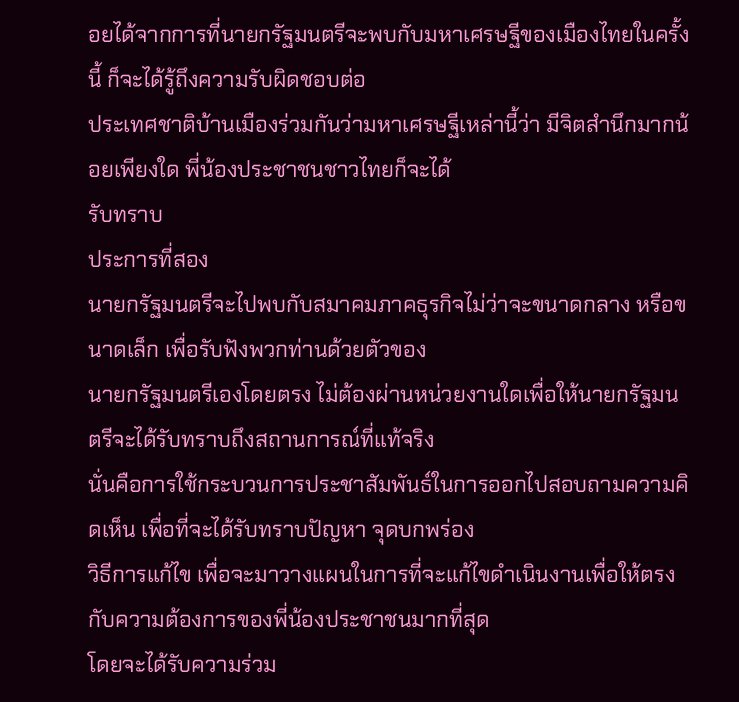อยได้จากการที่นายกรัฐมนตรีจะพบกับมหาเศรษฐีของเมืองไทยในครั้งนี้ ก็จะได้รู้ถึงความรับผิดชอบต่อ
ประเทศชาติบ้านเมืองร่วมกันว่ามหาเศรษฐีเหล่านี้ว่า มีจิตสำนึกมากน้อยเพียงใด พี่น้องประชาชนชาวไทยก็จะได้
รับทราบ
ประการที่สอง
นายกรัฐมนตรีจะไปพบกับสมาคมภาคธุรกิจไม่ว่าจะขนาดกลาง หรือขนาดเล็ก เพื่อรับฟังพวกท่านด้วยตัวของ
นายกรัฐมนตรีเองโดยตรง ไม่ต้องผ่านหน่วยงานใดเพื่อให้นายกรัฐมนตรีจะได้รับทราบถึงสถานการณ์ที่แท้จริง
นั่นคือการใช้กระบวนการประชาสัมพันธ์ในการออกไปสอบถามความคิดเห็น เพื่อที่จะได้รับทราบปัญหา จุดบกพร่อง
วิธีการแก้ไข เพื่อจะมาวางแผนในการที่จะแก้ไขดำเนินงานเพื่อให้ตรงกับความต้องการของพี่น้องประชาชนมากที่สุด
โดยจะได้รับความร่วม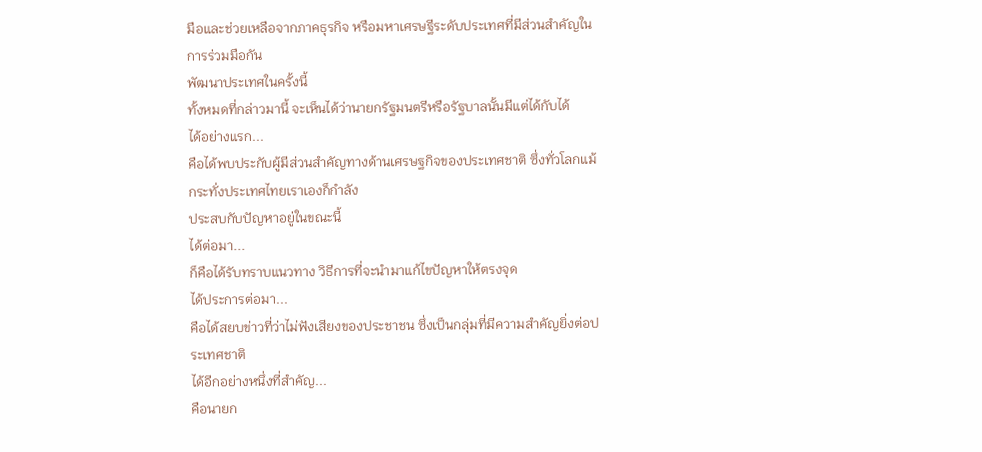มือและช่วยเหลือจากภาคธุรกิจ หรือมหาเศรษฐีระดับประเทศที่มีส่วนสำคัญในการร่วมมือกัน
พัฒนาประเทศในครั้งนี้
ทั้งหมดที่กล่าวมานี้ จะเห็นได้ว่านายกรัฐมนตรีหรือรัฐบาลนั้นมีแต่ได้กับได้
ได้อย่างแรก...
คือได้พบประกับผู้มีส่วนสำคัญทางด้านเศรษฐกิจของประเทศชาติ ซึ่งทั่วโลกแม้กระทั่งประเทศไทยเราเองก็กำลัง
ประสบกับปัญหาอยู่ในขณะนี้
ได้ต่อมา...
ก็คือได้รับทราบแนวทาง วิธีการที่จะนำมาแก้ไขปัญหาให้ตรงจุด
ได้ประการต่อมา...
คือได้สยบข่าวที่ว่าไม่ฟังเสียงของประชาชน ซึ่งเป็นกลุ่มที่มีความสำคัญยิ่งต่อประเทศชาติ
ได้อีกอย่างหนึ่งที่สำคัญ...
คือนายก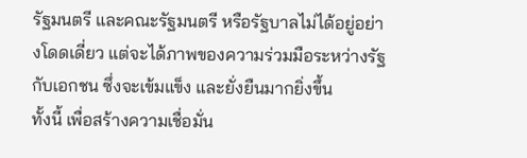รัฐมนตรี และคณะรัฐมนตรี หรือรัฐบาลไม่ได้อยู่อย่างโดดเดี่ยว แต่จะได้ภาพของความร่วมมือระหว่างรัฐ
กับเอกชน ซึ่งจะเข้มแข็ง และยั่งยืนมากยิ่งขึ้น
ทั้งนี้ เพื่อสร้างความเชื่อมั่น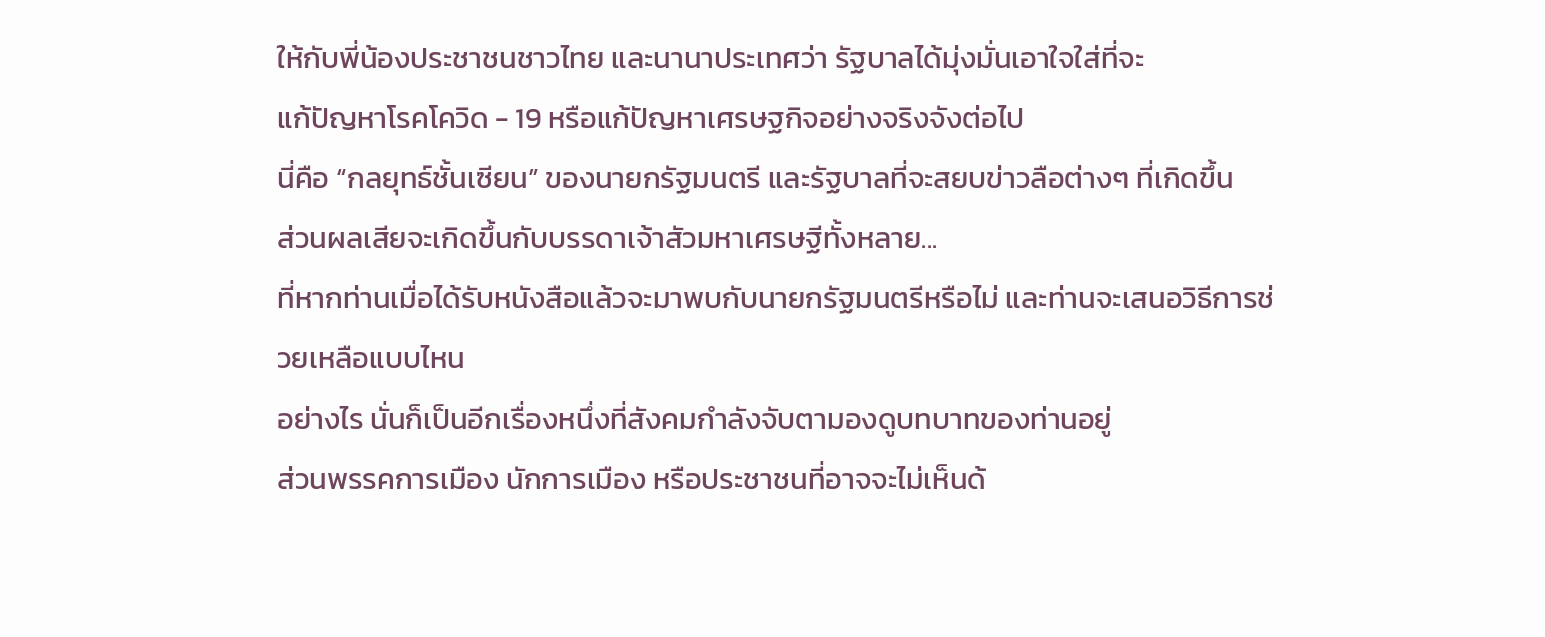ให้กับพี่น้องประชาชนชาวไทย และนานาประเทศว่า รัฐบาลได้มุ่งมั่นเอาใจใส่ที่จะ
แก้ปัญหาโรคโควิด - 19 หรือแก้ปัญหาเศรษฐกิจอย่างจริงจังต่อไป
นี่คือ “กลยุทธ์ชั้นเซียน” ของนายกรัฐมนตรี และรัฐบาลที่จะสยบข่าวลือต่างๆ ที่เกิดขึ้น
ส่วนผลเสียจะเกิดขึ้นกับบรรดาเจ้าสัวมหาเศรษฐีทั้งหลาย...
ที่หากท่านเมื่อได้รับหนังสือแล้วจะมาพบกับนายกรัฐมนตรีหรือไม่ และท่านจะเสนอวิธีการช่วยเหลือแบบไหน
อย่างไร นั่นก็เป็นอีกเรื่องหนึ่งที่สังคมกำลังจับตามองดูบทบาทของท่านอยู่
ส่วนพรรคการเมือง นักการเมือง หรือประชาชนที่อาจจะไม่เห็นด้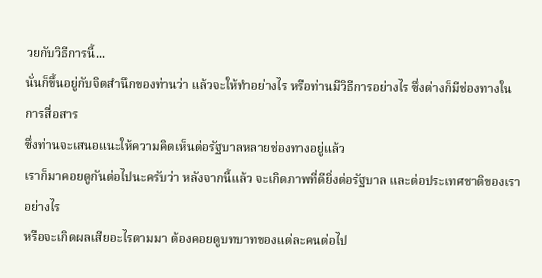วยกับวิธีการนี้...
นั่นก็ขึ้นอยู่กับจิตสำนึกของท่านว่า แล้วจะให้ทำอย่างไร หรือท่านมีวิธีการอย่างไร ซึ่งต่างก็มีช่องทางในการสื่อสาร
ซึ่งท่านจะเสนอแนะให้ความคิดเห็นต่อรัฐบาลหลายช่องทางอยู่แล้ว
เราก็มาคอยดูกันต่อไปนะครับว่า หลังจากนี้แล้ว จะเกิดภาพที่ดียิ่งต่อรัฐบาล และต่อประเทศชาติของเราอย่างไร
หรือจะเกิดผลเสียอะไรตามมา ต้องคอยดูบทบาทของแต่ละคนต่อไป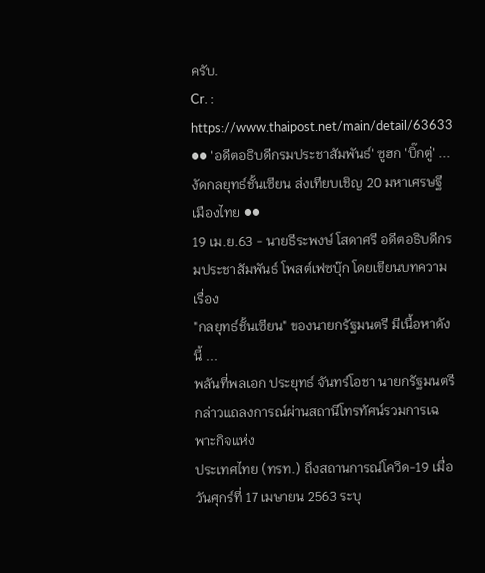ครับ.
Cr. :
https://www.thaipost.net/main/detail/63633
●● 'อดีตอธิบดีกรมประชาสัมพันธ์' ซูฮก 'บิ๊กตู่' ...งัดกลยุทธ์ชั้นเซียน ส่งเทียบเชิญ 20 มหาเศรษฐีเมืองไทย ●●
19 เม.ย.63 - นายธีระพงษ์ โสดาศรี อดีตอธิบดีกรมประชาสัมพันธ์ โพสต์เฟซบุ๊ก โดยเขียนบทความเรื่อง
"กลยุทธ์ชั้นเซียน" ของนายกรัฐมนตรี มีเนื้อหาดังนี้ ...
พลันที่พลเอก ประยุทธ์ จันทร์โอชา นายกรัฐมนตรีกล่าวแถลงการณ์ผ่านสถานีโทรทัศน์รวมการเฉพาะกิจแห่ง
ประเทศไทย (ทรท.) ถึงสถานการณ์โควิด-19 เมื่อวันศุกร์ที่ 17 เมษายน 2563 ระบุ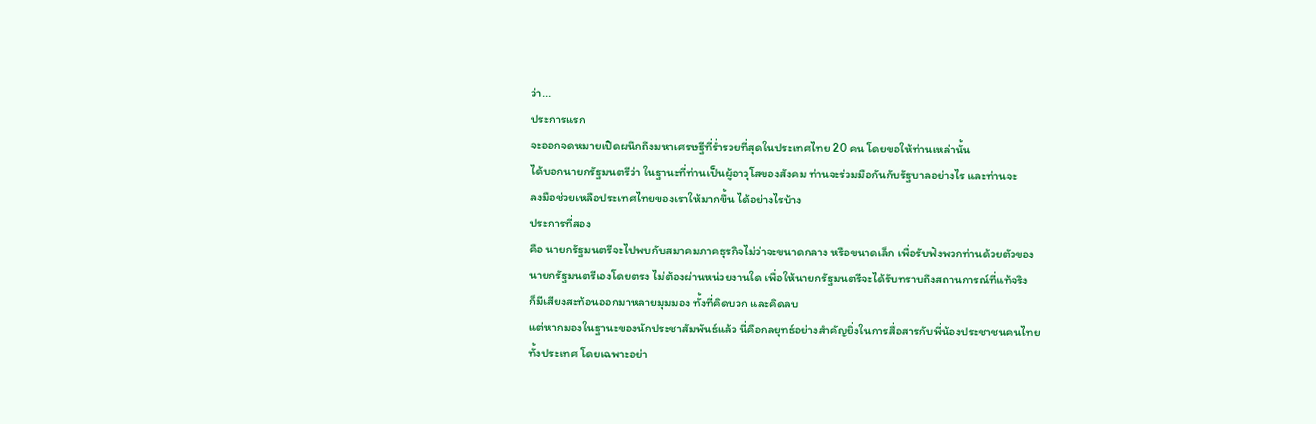ว่า...
ประการแรก
จะออกจดหมายเปิดผนึกถึงมหาเศรษฐีที่ร่ำรวยที่สุดในประเทศไทย 20 คน โดยขอให้ท่านเหล่านั้น
ได้บอกนายกรัฐมนตรีว่า ในฐานะที่ท่านเป็นผู้อาวุโสของสังคม ท่านจะร่วมมือกันกับรัฐบาลอย่างไร และท่านจะ
ลงมือช่วยเหลือประเทศไทยของเราให้มากขึ้น ได้อย่างไรบ้าง
ประการที่สอง
คือ นายกรัฐมนตรีจะไปพบกับสมาคมภาคธุรกิจไม่ว่าจะขนาดกลาง หรือขนาดเล็ก เพื่อรับฟังพวกท่านด้วยตัวของ
นายกรัฐมนตรีเองโดยตรง ไม่ต้องผ่านหน่วยงานใด เพื่อให้นายกรัฐมนตรีจะได้รับทราบถึงสถานการณ์ที่แท้จริง
ก็มีเสียงสะท้อนออกมาหลายมุมมอง ทั้งที่คิดบวก และคิดลบ
แต่หากมองในฐานะของนักประชาสัมพันธ์แล้ว นี่คือกลยุทธ์อย่างสำคัญยิ่งในการสื่อสารกับพี่น้องประชาชนคนไทย
ทั้งประเทศ โดยเฉพาะอย่า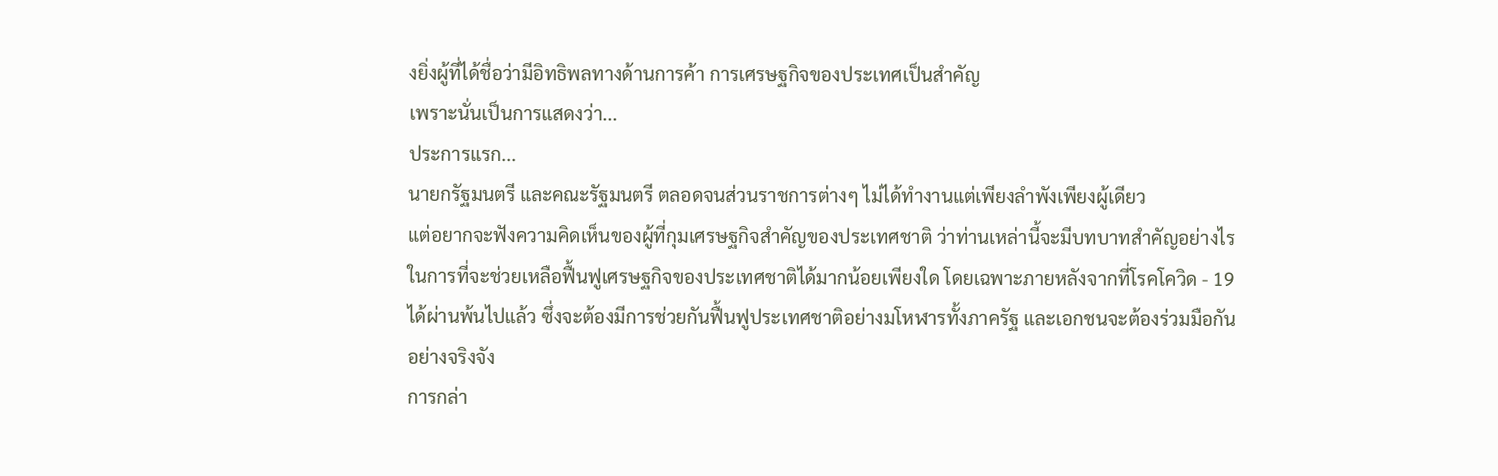งยิ่งผู้ที่ได้ชื่อว่ามีอิทธิพลทางด้านการค้า การเศรษฐกิจของประเทศเป็นสำคัญ
เพราะนั่นเป็นการแสดงว่า...
ประการแรก...
นายกรัฐมนตรี และคณะรัฐมนตรี ตลอดจนส่วนราชการต่างๆ ไม่ได้ทำงานแต่เพียงลำพังเพียงผู้เดียว
แต่อยากจะฟังความคิดเห็นของผู้ที่กุมเศรษฐกิจสำคัญของประเทศชาติ ว่าท่านเหล่านี้จะมีบทบาทสำคัญอย่างไร
ในการที่จะช่วยเหลือฟื้นฟูเศรษฐกิจของประเทศชาติได้มากน้อยเพียงใด โดยเฉพาะภายหลังจากที่โรคโควิด - 19
ได้ผ่านพ้นไปแล้ว ซึ่งจะต้องมีการช่วยกันฟื้นฟูประเทศชาติอย่างมโหฬารทั้งภาครัฐ และเอกชนจะต้องร่วมมือกัน
อย่างจริงจัง
การกล่า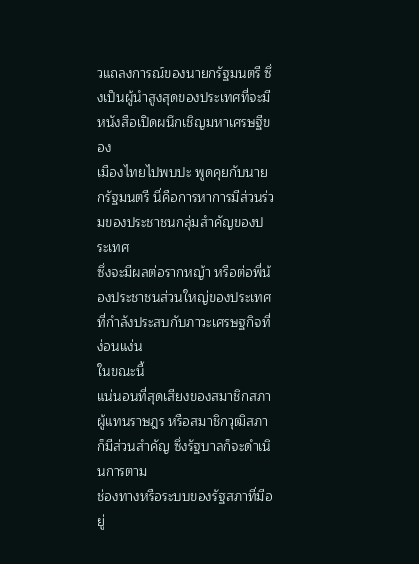วแถลงการณ์ของนายกรัฐมนตรี ซึ่งเป็นผู้นำสูงสุดของประเทศที่จะมีหนังสือเปิดผนึกเชิญมหาเศรษฐีของ
เมืองไทยไปพบปะ พูดคุยกับนายกรัฐมนตรี นี่คือการหาการมีส่วนร่วมของประชาชนกลุ่มสำคัญของประเทศ
ซึ่งจะมีผลต่อรากหญ้า หรือต่อพี่น้องประชาชนส่วนใหญ่ของประเทศที่กำลังประสบกับภาวะเศรษฐกิจที่ง่อนแง่น
ในขณะนี้
แน่นอนที่สุดเสียงของสมาชิกสภาผู้แทนราษฎร หรือสมาชิกวุฒิสภาก็มีส่วนสำคัญ ซึ่งรัฐบาลก็จะดำเนินการตาม
ช่องทางหรือระบบของรัฐสภาที่มีอยู่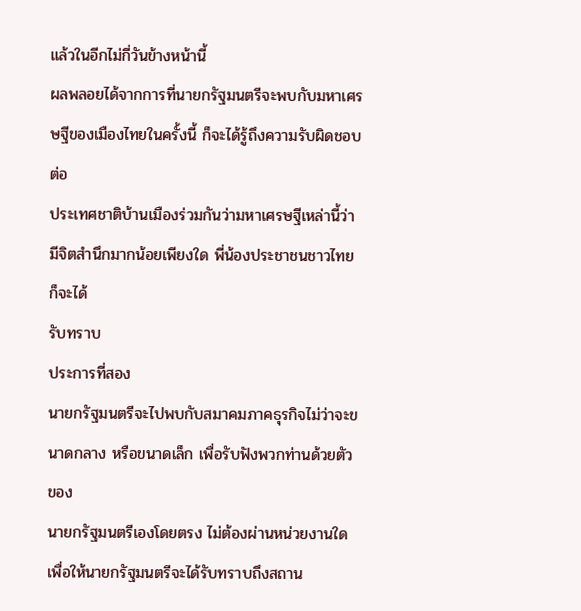แล้วในอีกไม่กี่วันข้างหน้านี้
ผลพลอยได้จากการที่นายกรัฐมนตรีจะพบกับมหาเศรษฐีของเมืองไทยในครั้งนี้ ก็จะได้รู้ถึงความรับผิดชอบต่อ
ประเทศชาติบ้านเมืองร่วมกันว่ามหาเศรษฐีเหล่านี้ว่า มีจิตสำนึกมากน้อยเพียงใด พี่น้องประชาชนชาวไทยก็จะได้
รับทราบ
ประการที่สอง
นายกรัฐมนตรีจะไปพบกับสมาคมภาคธุรกิจไม่ว่าจะขนาดกลาง หรือขนาดเล็ก เพื่อรับฟังพวกท่านด้วยตัวของ
นายกรัฐมนตรีเองโดยตรง ไม่ต้องผ่านหน่วยงานใดเพื่อให้นายกรัฐมนตรีจะได้รับทราบถึงสถาน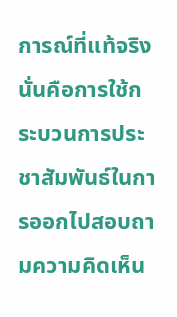การณ์ที่แท้จริง
นั่นคือการใช้กระบวนการประชาสัมพันธ์ในการออกไปสอบถามความคิดเห็น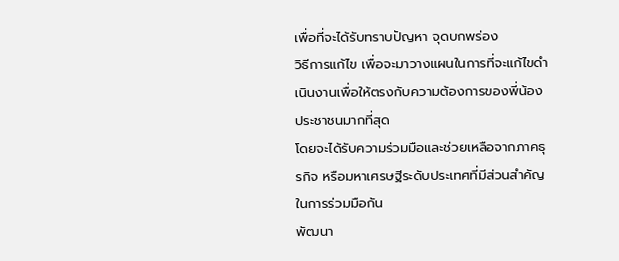เพื่อที่จะได้รับทราบปัญหา จุดบกพร่อง
วิธีการแก้ไข เพื่อจะมาวางแผนในการที่จะแก้ไขดำเนินงานเพื่อให้ตรงกับความต้องการของพี่น้องประชาชนมากที่สุด
โดยจะได้รับความร่วมมือและช่วยเหลือจากภาคธุรกิจ หรือมหาเศรษฐีระดับประเทศที่มีส่วนสำคัญในการร่วมมือกัน
พัฒนา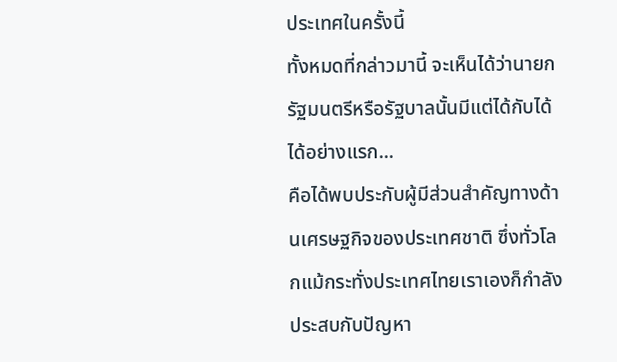ประเทศในครั้งนี้
ทั้งหมดที่กล่าวมานี้ จะเห็นได้ว่านายกรัฐมนตรีหรือรัฐบาลนั้นมีแต่ได้กับได้
ได้อย่างแรก...
คือได้พบประกับผู้มีส่วนสำคัญทางด้านเศรษฐกิจของประเทศชาติ ซึ่งทั่วโลกแม้กระทั่งประเทศไทยเราเองก็กำลัง
ประสบกับปัญหา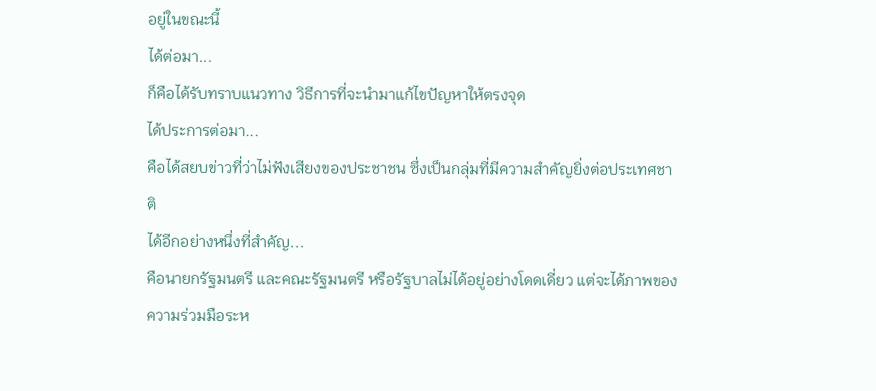อยู่ในขณะนี้
ได้ต่อมา...
ก็คือได้รับทราบแนวทาง วิธีการที่จะนำมาแก้ไขปัญหาให้ตรงจุด
ได้ประการต่อมา...
คือได้สยบข่าวที่ว่าไม่ฟังเสียงของประชาชน ซึ่งเป็นกลุ่มที่มีความสำคัญยิ่งต่อประเทศชาติ
ได้อีกอย่างหนึ่งที่สำคัญ...
คือนายกรัฐมนตรี และคณะรัฐมนตรี หรือรัฐบาลไม่ได้อยู่อย่างโดดเดี่ยว แต่จะได้ภาพของความร่วมมือระห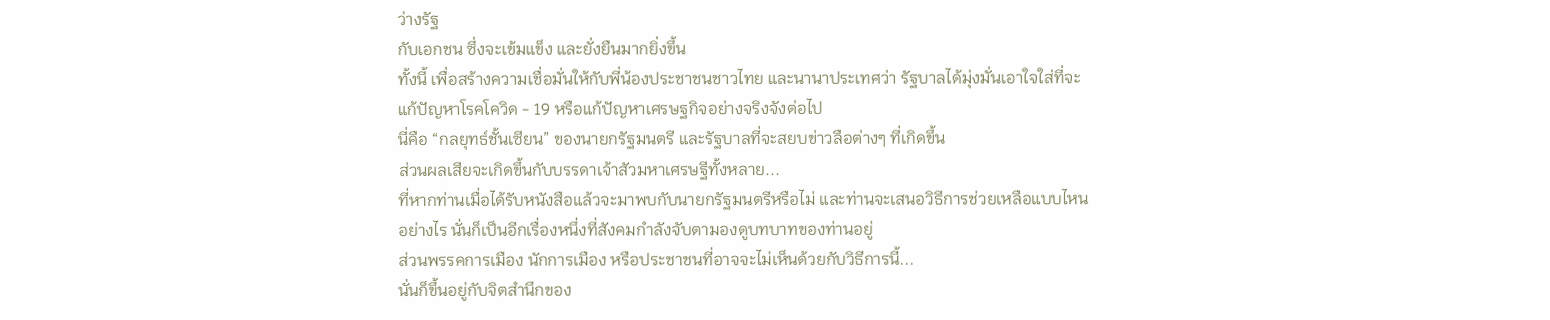ว่างรัฐ
กับเอกชน ซึ่งจะเข้มแข็ง และยั่งยืนมากยิ่งขึ้น
ทั้งนี้ เพื่อสร้างความเชื่อมั่นให้กับพี่น้องประชาชนชาวไทย และนานาประเทศว่า รัฐบาลได้มุ่งมั่นเอาใจใส่ที่จะ
แก้ปัญหาโรคโควิด - 19 หรือแก้ปัญหาเศรษฐกิจอย่างจริงจังต่อไป
นี่คือ “กลยุทธ์ชั้นเซียน” ของนายกรัฐมนตรี และรัฐบาลที่จะสยบข่าวลือต่างๆ ที่เกิดขึ้น
ส่วนผลเสียจะเกิดขึ้นกับบรรดาเจ้าสัวมหาเศรษฐีทั้งหลาย...
ที่หากท่านเมื่อได้รับหนังสือแล้วจะมาพบกับนายกรัฐมนตรีหรือไม่ และท่านจะเสนอวิธีการช่วยเหลือแบบไหน
อย่างไร นั่นก็เป็นอีกเรื่องหนึ่งที่สังคมกำลังจับตามองดูบทบาทของท่านอยู่
ส่วนพรรคการเมือง นักการเมือง หรือประชาชนที่อาจจะไม่เห็นด้วยกับวิธีการนี้...
นั่นก็ขึ้นอยู่กับจิตสำนึกของ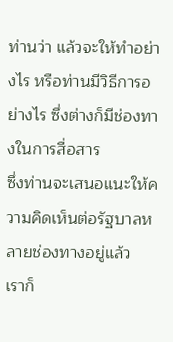ท่านว่า แล้วจะให้ทำอย่างไร หรือท่านมีวิธีการอย่างไร ซึ่งต่างก็มีช่องทางในการสื่อสาร
ซึ่งท่านจะเสนอแนะให้ความคิดเห็นต่อรัฐบาลหลายช่องทางอยู่แล้ว
เราก็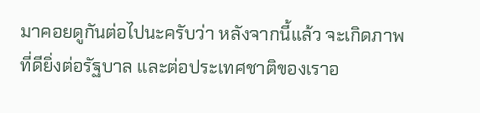มาคอยดูกันต่อไปนะครับว่า หลังจากนี้แล้ว จะเกิดภาพที่ดียิ่งต่อรัฐบาล และต่อประเทศชาติของเราอ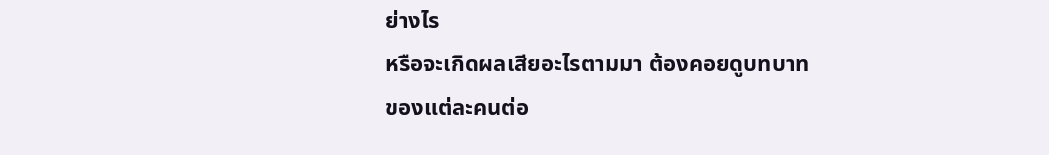ย่างไร
หรือจะเกิดผลเสียอะไรตามมา ต้องคอยดูบทบาทของแต่ละคนต่อ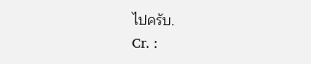ไปครับ.
Cr. :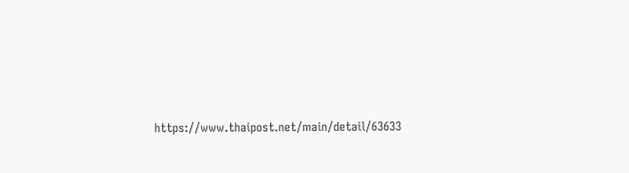https://www.thaipost.net/main/detail/63633